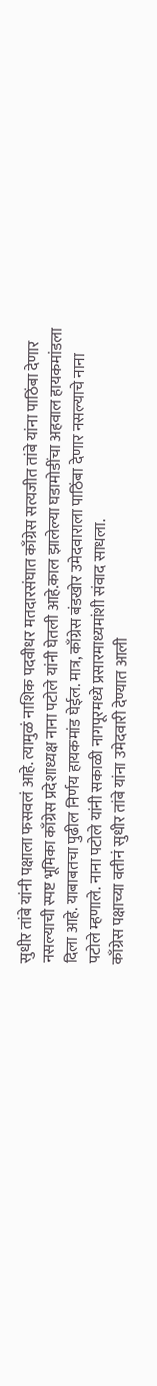सुधीर तांबे यांनी पक्षाला फसवलं आहे. त्यामुळं नाशिक पदवीधर मतदारसंघात काँग्रेस सत्यजीत तांबे यांना पाठिंबा देणार नसल्याची स्पष्ट भूमिका काँग्रेस प्रदेशाध्यक्ष नाना पटोले यांनी घेतली आहे.काल झालेल्या घडामोडींचा अहवाल हायकमांडला दिला आहे. याबाबतचा पुढील निर्णय हायकमांड घेईल. मात्र, काँग्रेस बंडखोर उमेदवाराला पाठिंबा देणार नसल्याचे नाना पटोले म्हणाले. नाना पटोले यांनी सकाळी नागपूरमध्ये प्रसारमाध्यमांशी संवाद साधला.
काँग्रेस पक्षाच्या वतीनं सुधीर तांबे यांना उमेदवारी देण्यात आली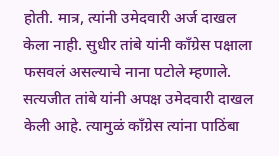होती. मात्र, त्यांनी उमेदवारी अर्ज दाखल केला नाही. सुधीर तांबे यांनी काँग्रेस पक्षाला फसवलं असल्याचे नाना पटोले म्हणाले. सत्यजीत तांबे यांनी अपक्ष उमेदवारी दाखल केली आहे. त्यामुळं काँग्रेस त्यांना पाठिंबा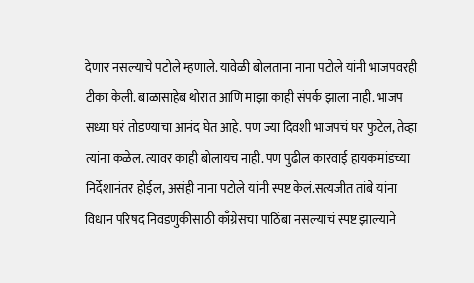देणार नसल्याचे पटोले म्हणाले. यावेळी बोलताना नाना पटोले यांनी भाजपवरही टीका केली. बाळासाहेब थोरात आणि माझा काही संपर्क झाला नाही. भाजप सध्या घरं तोडण्याचा आनंद घेत आहे. पण ज्या दिवशी भाजपचं घर फुटेल, तेव्हा त्यांना कळेल. त्यावर काही बोलायच नाही. पण पुढील कारवाई हायकमांडच्या निर्देशानंतर होईल, असंही नाना पटोले यांनी स्पष्ट केलं.सत्यजीत तांबे यांना विधान परिषद निवडणुकीसाठी काँग्रेसचा पाठिंबा नसल्याचं स्पष्ट झाल्याने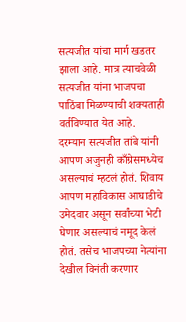सत्यजीत यांचा मार्ग खडतर झाला आहे. मात्र त्याचवेळी सत्यजीत यांना भाजपचा पाठिंबा मिळण्याची शक्यताही वर्तविण्यात येत आहे.
दरम्यान सत्यजीत तांबे यांनी आपण अजुनही काँग्रेसमध्येच असल्याचं म्हटलं होतं. शिवाय आपण महाविकास आघाडीचे उमेदवार असून सर्वांच्या भेटी घेणार असल्याचं नमूद केलं होतं. तसेच भाजपच्या नेत्यांना देखील विनंती करणार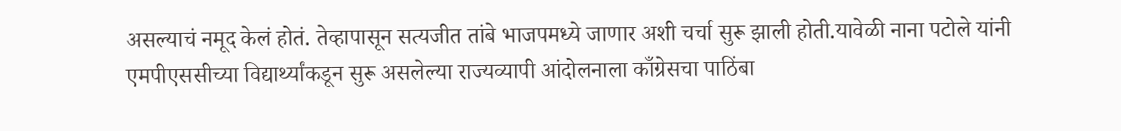असल्याचं नमूद केलं होतं. तेव्हापासून सत्यजीत तांबे भाजपमध्ये जाणार अशी चर्चा सुरू झाली होती.यावेळी नाना पटोले यांनी एमपीएससीच्या विद्यार्थ्यांकडून सुरू असलेल्या राज्यव्यापी आंदोलनाला काँग्रेसचा पाठिंबा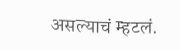असल्याचं म्हटलं.